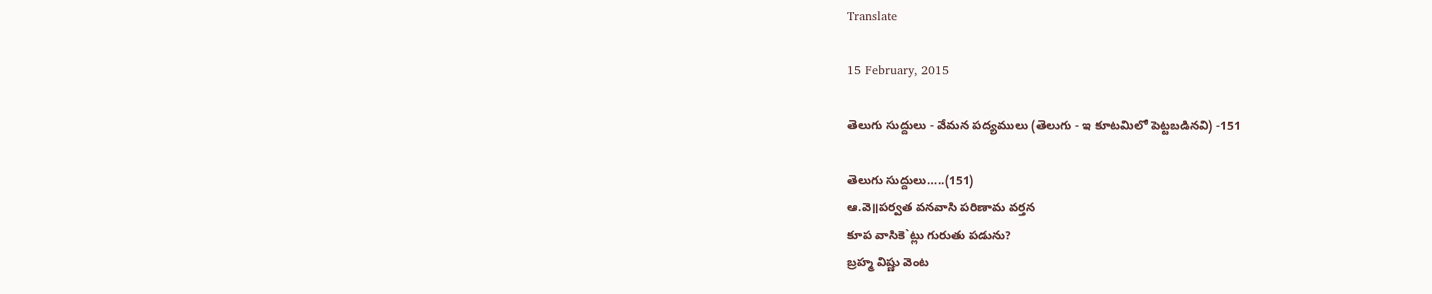Translate

15 February, 2015

తెలుగు సుద్దులు - వేమన పద్యములు (తెలుగు - ఇ కూటమిలో పెట్టబడినవి) -151

తెలుగు సుద్దులు…..(151)
ఆ.వె॥పర్వత వనవాసి పరిణామ వర్తన
కూప వాసికె`ట్లు గురుతు పడును?
బ్రహ్మ విష్ణు వెంట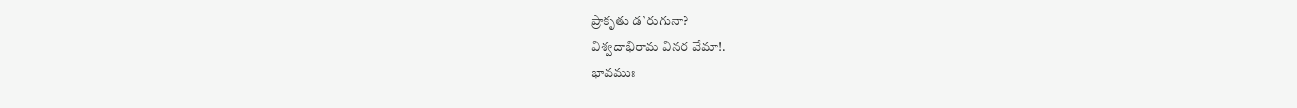ప్రాకృతు డ`రుగునా?
విశ్వదాభిరామ వినర వేమా!.
భావముః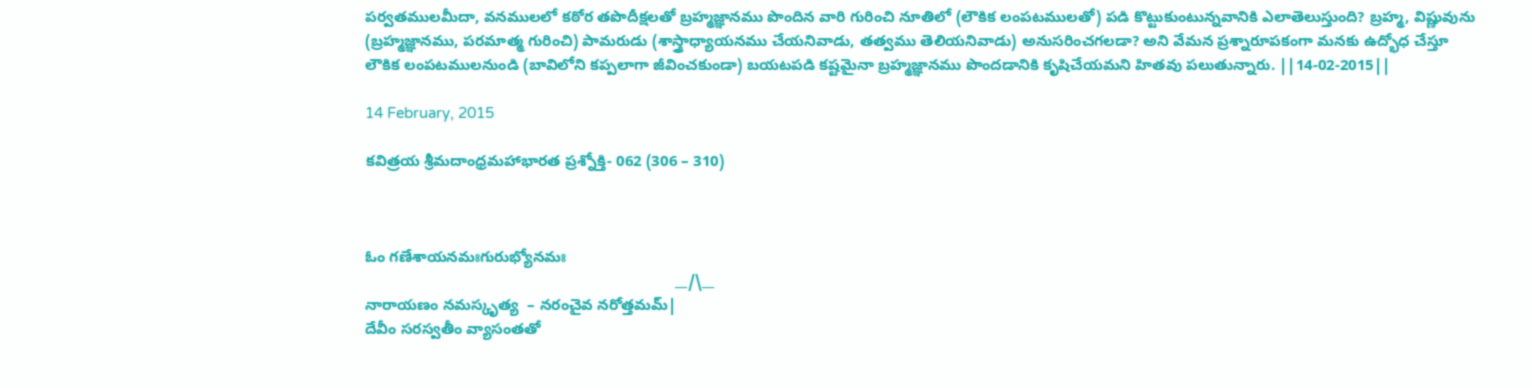పర్వతములమీదా, వనములలో కఠోర తపొదీక్షలతో బ్రహ్మజ్ఞానము పొందిన వారి గురించి నూతిలో (లౌకిక లంపటములతో) పడి కొట్టుకుంటున్నవానికి ఎలాతెలుస్తుంది? బ్రహ్మ, విష్ణువును (బ్రహ్మజ్ఞానము, పరమాత్మ గురించి) పామరుడు (శాస్త్రాధ్యాయనము చేయనివాడు, తత్వము తెలియనివాడు) అనుసరించగలడా? అని వేమన ప్రశ్నారూపకంగా మనకు ఉద్భోధ చేస్తూ లౌకిక లంపటములనుండి (బావిలోని కప్పలాగా జీవించకుండా) బయటపడి కష్టమైనా బ్రహ్మజ్ఞానము పొందడానికి కృషిచేయమని హితవు పలుతున్నారు. ||14-02-2015||

14 February, 2015

కవిత్రయ శ్రీమదాంధ్రమహాభారత ప్రశ్నోక్తి- 062 (306 – 310)



ఓం గణేశాయనమఃగురుభ్యోనమః
                                                                         __/\__
నారాయణం నమస్కృత్య  – నరంచైవ నరోత్తమమ్|
దేవీం సరస్వతీం వ్యాసంతతో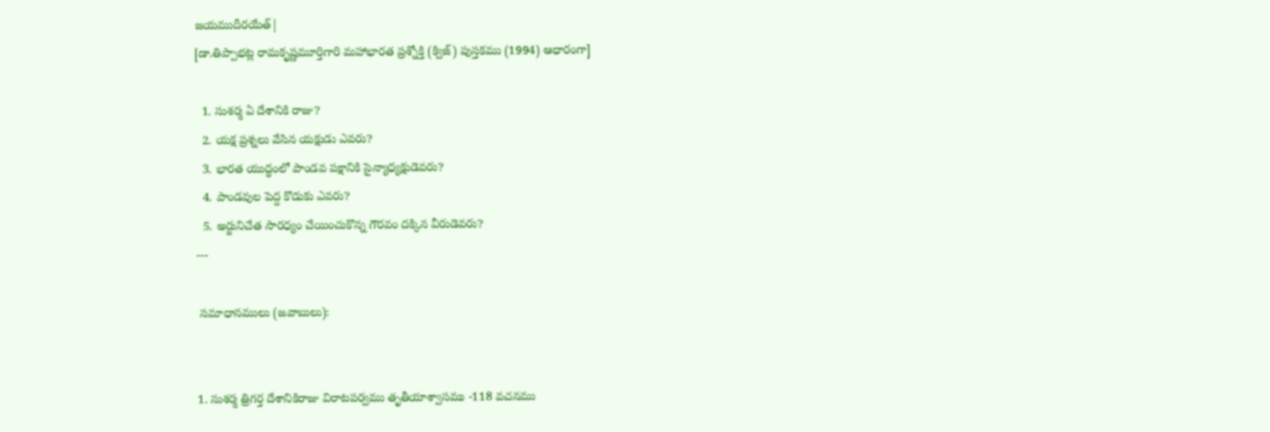జయముదీరయేత్|
[డా.తిప్పాభట్ల రామకృష్ణమూర్తిగారి మహాభారత ప్రశ్నోక్తి (క్విజ్) పుస్తకము (1994) ఆధారంగా]

  1. సుశర్మ ఏ దేశానికి రాజు?
  2. యక్ష ప్రశ్నలు వేసిన యక్షుడు ఎవరు?
  3. భారత యుద్ధంలో పాండవ పక్షానికి సైన్యాధ్యక్షుడెవరు?
  4. పాండవుల పెద్ద కొడుకు ఎవరు?
  5. అర్జునిచేత సారధ్యం చేయించుకొన్న గౌరవం దక్కిన వీరుడెవరు?
---

 సమాధానములు (జవాబులు):


1. సుశర్మ త్రిగర్త దేశానికిరాజు విరాటపర్వము తృతీయాశ్వాసము -118 వచనము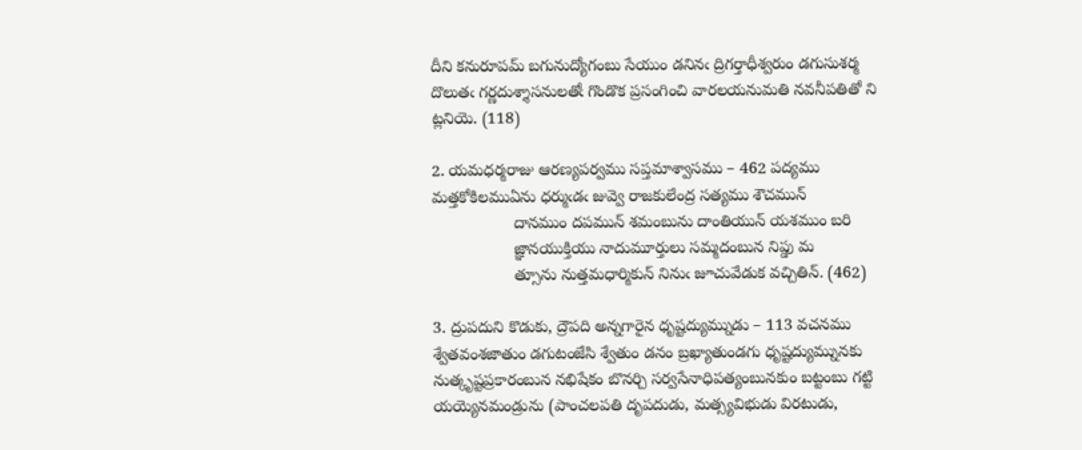దీని కనురూపమ్ బగునుద్యోగంబు సేయుం డనినఁ ద్రిగర్తాధీశ్వరుం డగుసుశర్మ దొలుతఁ గర్ణదుశ్శాసనులతోఁ గొండొక ప్రసంగించి వారలయనుమతి నవనీపతితో ని ట్లనియె. (118)

2. యమధర్మరాజు ఆరణ్యపర్వము సప్తమాశ్వాసము – 462 పద్యము
మత్తకోకిలముఏను ధర్ముఁడఁ జువ్వె రాజకులేంద్ర సత్యము శౌచమున్
                  దానముం దపమున్ శమంబును దాంతియున్ యశముం బరి
                  జ్ఞానయుక్తియు నాదుమూర్తులు సమ్మదంబున నిప్డు మ
                  త్సూను నుత్తమధార్మికున్ నినుఁ జూచువేడుక వచ్చితిన్. (462)

3. ద్రుపదుని కొడుకు, ద్రౌపది అన్నగారైన ధృష్టద్యుమ్నుడు – 113 వచనము
శ్వేతవంశజాతుం డగుటంజేసి శ్వేతుం డనం బ్రఖ్యాతుండగు ధృష్టద్యుమ్నునకు నుత్కృష్టప్రకారంబున నభిషేకం బొనర్చి సర్వసేనాధిపత్యంబునకుం బట్టంబు గట్టి యయ్యెనమండ్రును (పాంచలపతి దృపదుడు, మత్స్యవిభుడు విరటుడు,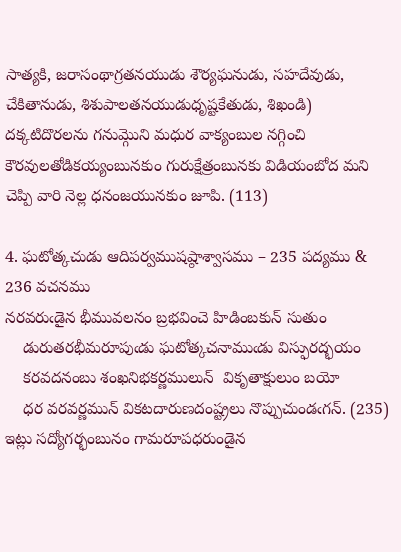సాత్యకి, జరాసంథాగ్రతనయుడు శౌర్యఘనుడు, సహదేవుడు, చేకితానుడు, శిశుపాలతనయుడుధృష్టకేతుడు, శిఖండి) దక్కటిదొరలను గనుమ్గొని మధుర వాక్యంబుల నగ్గించి కౌరవులతోడికయ్యంబునకుం గురుక్షేత్రంబునకు విడియంబోద మని చెప్పి వారి నెల్ల ధనంజయునకుం జూపి. (113)

4. ఘటోత్కచుడు ఆదిపర్వముషష్ఠాశ్వాసము – 235 పద్యము & 236 వచనము
నరవరుఁడైన భీమువలనం బ్రభవించె హిడింబకున్ సుతుం
    డురుతరభీమరూపుఁడు ఘటోత్కచనాముఁడు విస్ఫురద్భయం
    కరవదనంబు శంఖనిభకర్ణములున్  వికృతాక్షులుం బయో
    ధర వరవర్ణమున్ వికటదారుణదంష్ట్రలు నొప్పుచుండఁగన్. (235)
ఇట్లు సద్యోగర్భంబునం గామరూపధరుండైన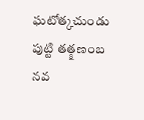ఘటోత్కచుండు పుట్టి తత్క్షణంబ నవ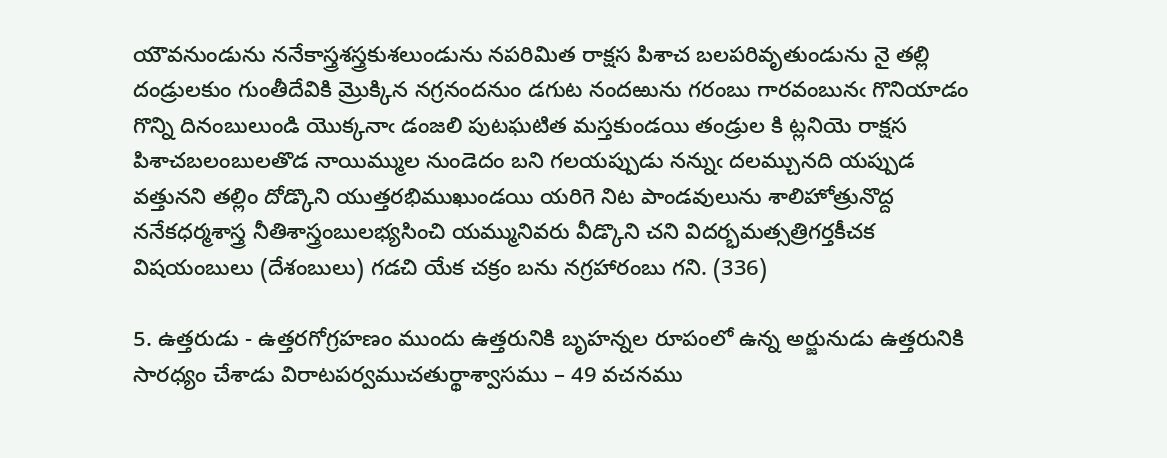యౌవనుండును ననేకాస్త్రశస్త్రకుశలుండును నపరిమిత రాక్షస పిశాచ బలపరివృతుండును నై తల్లి దండ్రులకుం గుంతీదేవికి మ్రొక్కిన నగ్రనందనుం డగుట నందఱును గరంబు గారవంబునఁ గొనియాడం గొన్ని దినంబులుండి యొక్కనాఁ డంజలి పుటఘటిత మస్తకుండయి తండ్రుల కి ట్లనియె రాక్షస పిశాచబలంబులతొడ నాయిమ్ముల నుండెదం బని గలయప్పుడు నన్నుఁ దలమ్చునది యప్పుడ వత్తునని తల్లిం దోడ్కొని యుత్తరభిముఖుండయి యరిగె నిట పాండవులును శాలిహోత్రునొద్ద ననేకధర్మశాస్త్ర నీతిశాస్త్రంబులభ్యసించి యమ్మునివరు వీడ్కొని చని విదర్భమత్సత్రిగర్తకీచక విషయంబులు (దేశంబులు) గడచి యేక చక్రం బను నగ్రహారంబు గని. (336)

5. ఉత్తరుడు - ఉత్తరగోగ్రహణం ముందు ఉత్తరునికి బృహన్నల రూపంలో ఉన్న అర్జునుడు ఉత్తరునికి సారధ్యం చేశాడు విరాటపర్వముచతుర్థాశ్వాసము – 49 వచనము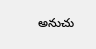అనుచు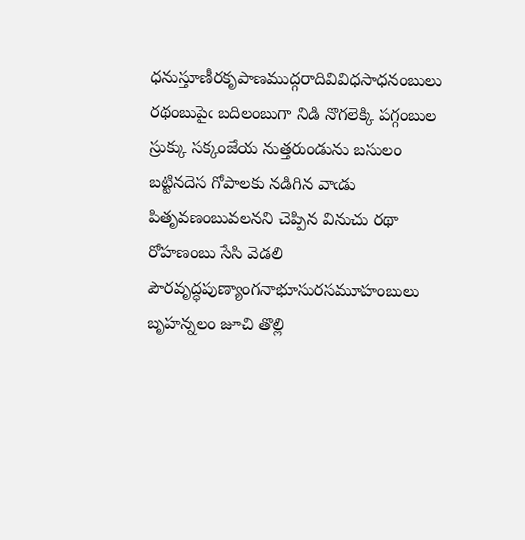ధనుస్తూణీరకృపాణముద్గరాదివివిధసాధనంబులు రథంబుపైఁ బదిలంబుగా నిడి నొగలెక్కి పగ్గంబుల స్రుక్కు సక్కంజేయ నుత్తరుండును బసులం బట్టినదెస గోపాలకు నడిగిన వాఁడు పితృవణంబువలనని చెప్పిన వినుచు రథా రోహణంబు సేసి వెడలి పౌరవృద్ధపుణ్యాంగనాభూసురసమూహంబులు బృహన్నలం జూచి తొల్లి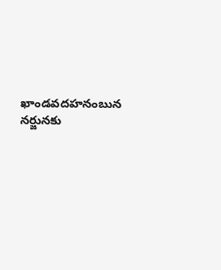ఖాండవదహనంబున నర్జునకు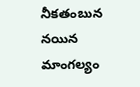నీకతంబున నయిన మాంగల్యం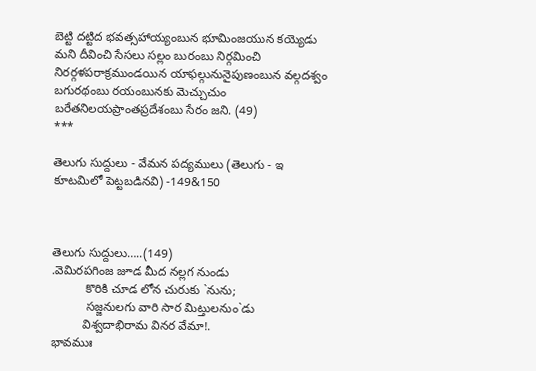బెట్టి దట్టిద భవత్సహాయ్యంబున భూమింజయున కయ్యెడు మని దీవించి సేసలు సల్లం బురంబు నిర్గమించి నిరర్గళపరాక్రముండయిన యాఫల్గునునైపుణంబున వల్గదశ్వం బగురథంబు రయంబునకు మెచ్చుచుం బరేతనిలయప్రాంతప్రదేశంబు సేరం జని. (49)
***

తెలుగు సుద్దులు - వేమన పద్యములు (తెలుగు - ఇ కూటమిలో పెట్టబడినవి) -149&150



తెలుగు సుద్దులు…..(149)
.వెమిరపగింజ జూడ మీద నల్లగ నుండు
          కొరికి చూడ లోన చురుకు `నును;
          సజ్జనులగు వారి సార మిట్తులనుం`డు
         విశ్వదాభిరామ వినర వేమా!.
భావముః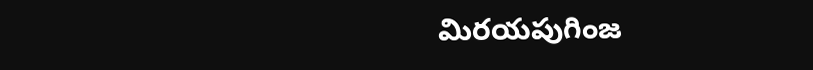మిరయపుగింజ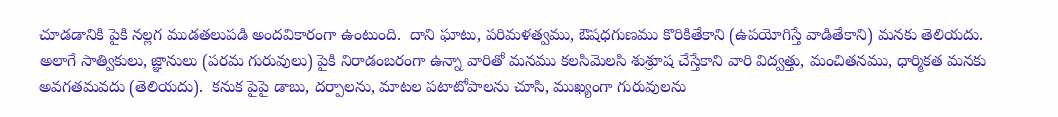చూడడానికి పైకి నల్లగ ముడతలుపడి అందవికారంగా ఉంటుంది.  దాని ఘాటు, పరిమళత్వము, ఔషధగుణము కొరికితేకాని (ఉపయోగిస్తే వాడితేకాని) మనకు తెలియదు. అలాగే సాత్వికులు, జ్ఞానులు (పరమ గురువులు) పైకి నిరాడంబరంగా ఉన్నా వారితో మనము కలసిమెలసి శుశ్రూష చేస్తేకాని వారి విద్వత్తు, మంచితనము, ధార్మికత మనకు అవగతమవదు (తెలియదు).  కనుక పైపై డాబు, దర్పాలను, మాటల పటాటోపాలను చూసి, ముఖ్యంగా గురువులను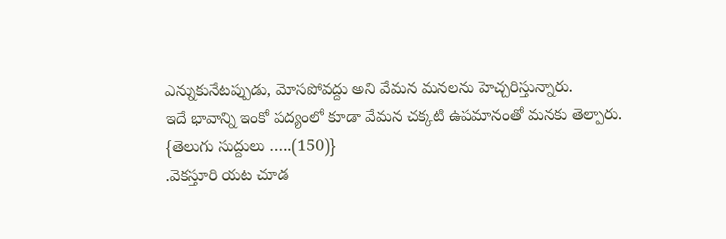ఎన్నుకునేటప్పుడు, మోసపోవద్దు అని వేమన మనలను హెచ్చరిస్తున్నారు.
ఇదే భావాన్ని ఇంకో పద్యంలో కూడా వేమన చక్కటి ఉపమానంతో మనకు తెల్పారు.
{తెలుగు సుద్దులు …..(150)}
.వెకస్తూరి యట చూడ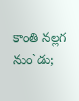కాంతి నల్లగ నుం`డు;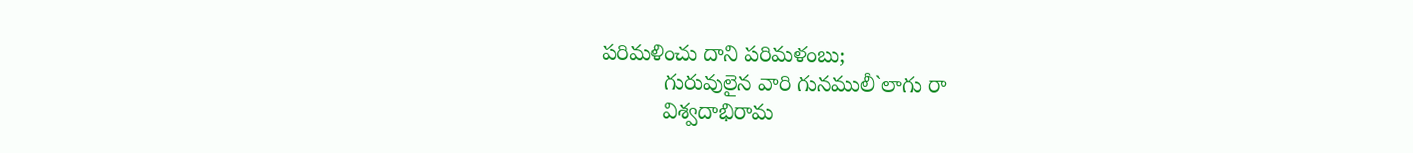పరిమళించు దాని పరిమళంబు;
          గురువులైన వారి గునములీ`లాగు రా
          విశ్వదాభిరామ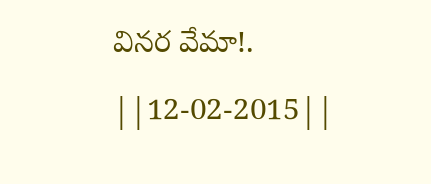వినర వేమా!.  ||12-02-2015||